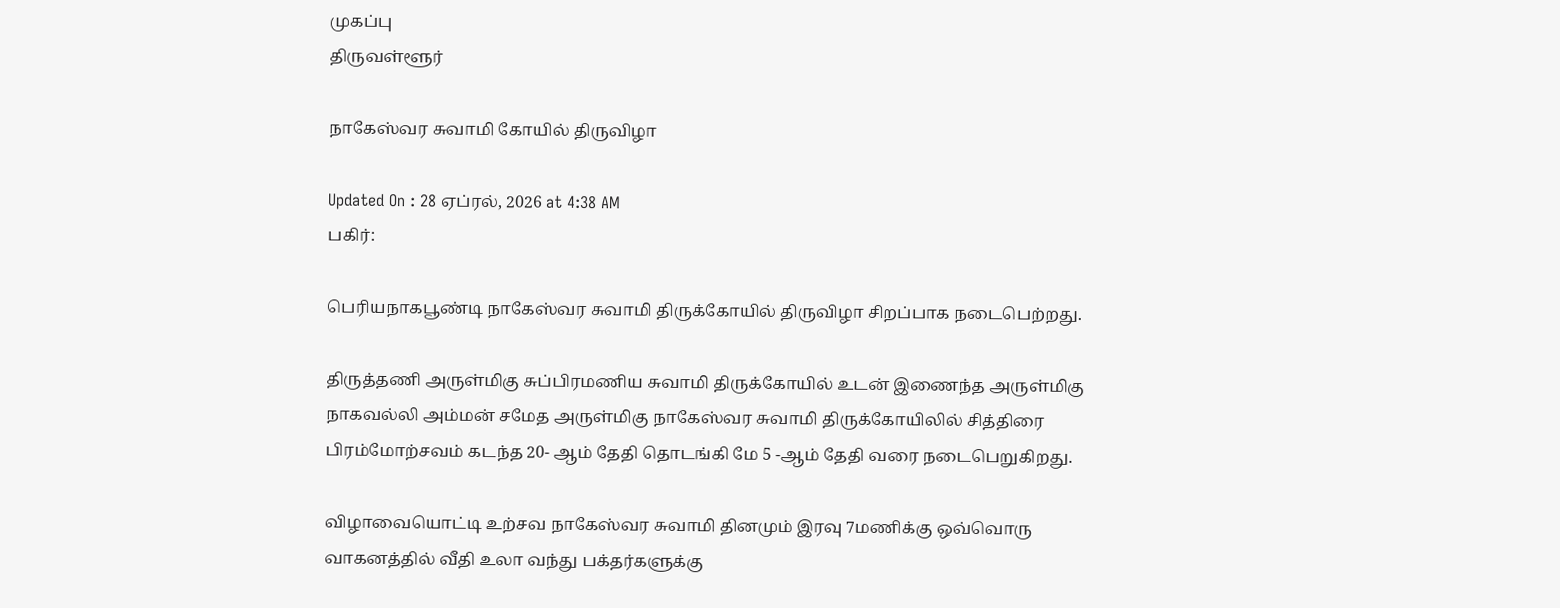முகப்பு
திருவள்ளூர்

நாகேஸ்வர சுவாமி கோயில் திருவிழா

Updated On : 28 ஏப்ரல், 2026 at 4:38 AM
பகிர்:

பெரியநாகபூண்டி நாகேஸ்வர சுவாமி திருக்கோயில் திருவிழா சிறப்பாக நடைபெற்றது.

திருத்தணி அருள்மிகு சுப்பிரமணிய சுவாமி திருக்கோயில் உடன் இணைந்த அருள்மிகு நாகவல்லி அம்மன் சமேத அருள்மிகு நாகேஸ்வர சுவாமி திருக்கோயிலில் சித்திரை பிரம்மோற்சவம் கடந்த 20- ஆம் தேதி தொடங்கி மே 5 -ஆம் தேதி வரை நடைபெறுகிறது.

விழாவையொட்டி உற்சவ நாகேஸ்வர சுவாமி தினமும் இரவு 7மணிக்கு ஒவ்வொரு வாகனத்தில் வீதி உலா வந்து பக்தர்களுக்கு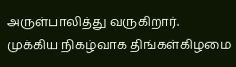அருள்பாலித்து வருகிறார். முக்கிய நிகழ்வாக திங்கள்கிழமை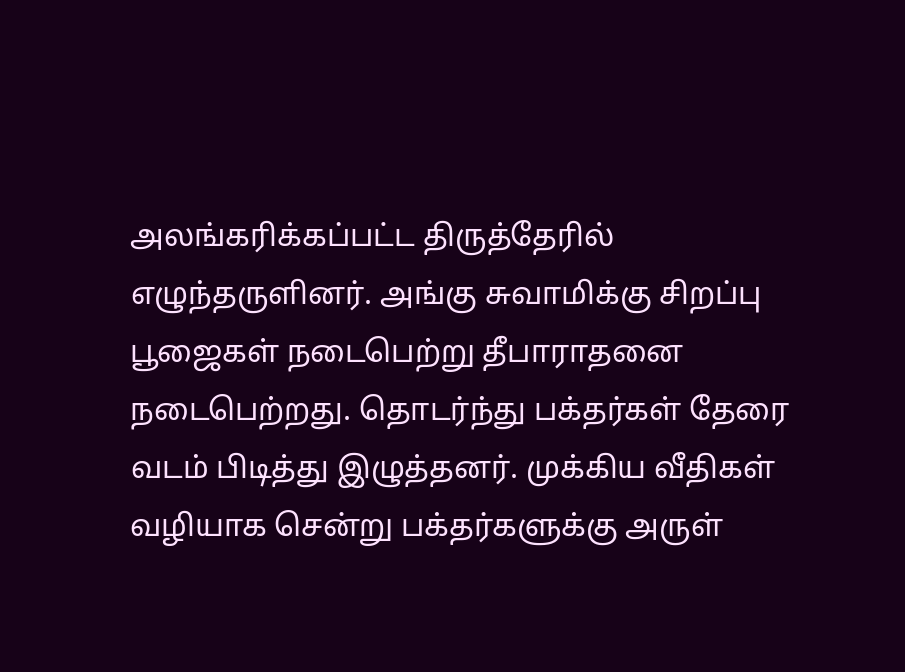அலங்கரிக்கப்பட்ட திருத்தேரில் எழுந்தருளினர். அங்கு சுவாமிக்கு சிறப்பு பூஜைகள் நடைபெற்று தீபாராதனை நடைபெற்றது. தொடர்ந்து பக்தர்கள் தேரை வடம் பிடித்து இழுத்தனர். முக்கிய வீதிகள் வழியாக சென்று பக்தர்களுக்கு அருள்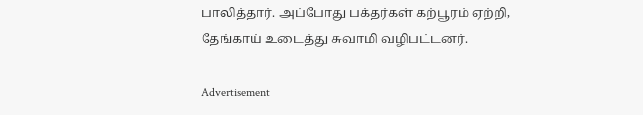பாலித்தார். அப்போது பக்தர்கள் கற்பூரம் ஏற்றி, தேங்காய் உடைத்து சுவாமி வழிபட்டனர்.

Advertisement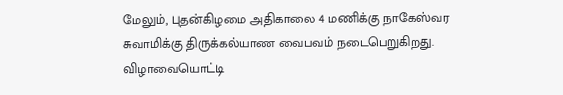மேலும், புதன்கிழமை அதிகாலை 4 மணிக்கு நாகேஸ்வர சுவாமிக்கு திருக்கல்யாண வைபவம் நடைபெறுகிறது. விழாவையொட்டி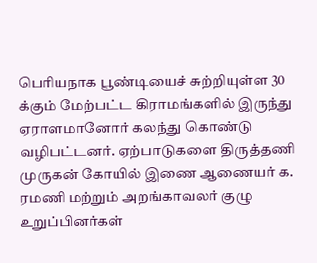பெரியநாக பூண்டியைச் சுற்றியுள்ள 30 க்கும் மேற்பட்ட கிராமங்களில் இருந்து ஏராளமானோர் கலந்து கொண்டு வழிபட்டனர். ஏற்பாடுகளை திருத்தணி முருகன் கோயில் இணை ஆணையர் க. ரமணி மற்றும் அறங்காவலர் குழு உறுப்பினர்கள்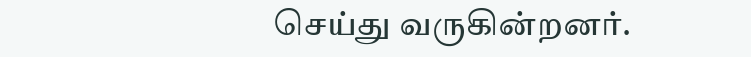செய்து வருகின்றனர்.